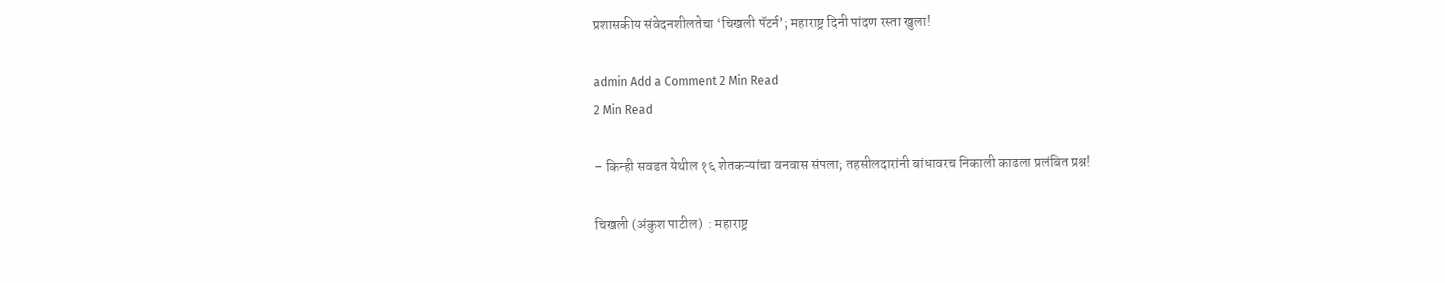प्रशासकीय संवेदनशीलतेचा ‘चिखली पॅटर्न’; महाराष्ट्र दिनी पांदण रस्ता खुला!

admin Add a Comment 2 Min Read
2 Min Read

– किन्ही सवडत येथील १६ शेतकऱ्यांचा वनवास संपला; तहसीलदारांनी बांधावरच निकाली काढला प्रलंबित प्रश्न!

चिखली (अंकुश पाटील)  : महाराष्ट्र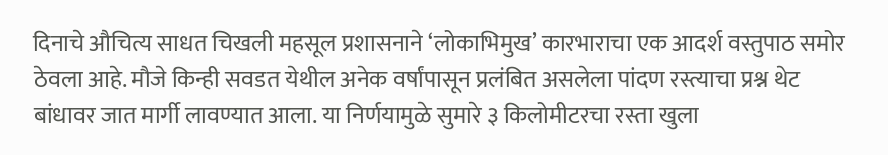दिनाचे औचित्य साधत चिखली महसूल प्रशासनाने ‘लोकाभिमुख’ कारभाराचा एक आदर्श वस्तुपाठ समोर ठेवला आहे. मौजे किन्ही सवडत येथील अनेक वर्षांपासून प्रलंबित असलेला पांदण रस्त्याचा प्रश्न थेट बांधावर जात मार्गी लावण्यात आला. या निर्णयामुळे सुमारे ३ किलोमीटरचा रस्ता खुला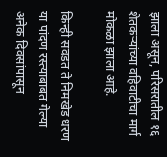झाला असून, परिसरातील १६ शेतकऱ्यांच्या वहिवाटीचा मार्ग मोकळा झाला आहे.

किन्ही सवडत ते निमखेड धरण या पांदण रस्त्याबाबत गेल्या अनेक दिवसांपासून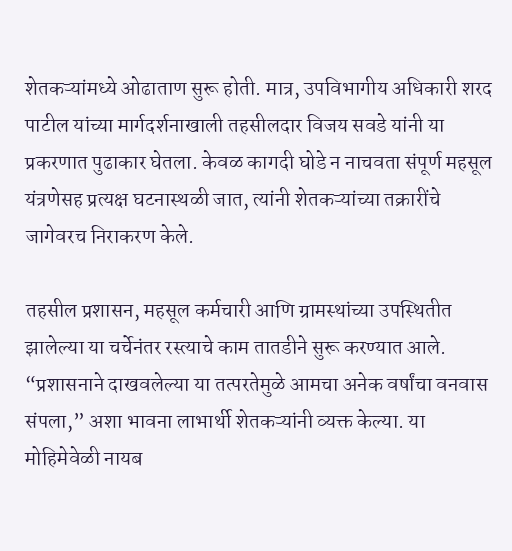शेतकऱ्यांमध्ये ओढाताण सुरू होती. मात्र, उपविभागीय अधिकारी शरद पाटील यांच्या मार्गदर्शनाखाली तहसीलदार विजय सवडे यांनी या प्रकरणात पुढाकार घेतला. केवळ कागदी घोडे न नाचवता संपूर्ण महसूल यंत्रणेसह प्रत्यक्ष घटनास्थळी जात, त्यांनी शेतकऱ्यांच्या तक्रारींचे जागेवरच निराकरण केले.

तहसील प्रशासन, महसूल कर्मचारी आणि ग्रामस्थांच्या उपस्थितीत झालेल्या या चर्चेनंतर रस्त्याचे काम तातडीने सुरू करण्यात आले. “प्रशासनाने दाखवलेल्या या तत्परतेमुळे आमचा अनेक वर्षांचा वनवास संपला,” अशा भावना लाभार्थी शेतकऱ्यांनी व्यक्त केल्या. या मोहिमेवेळी नायब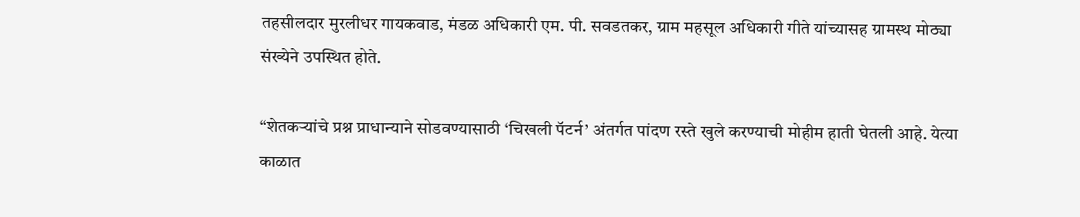तहसीलदार मुरलीधर गायकवाड, मंडळ अधिकारी एम. पी. सवडतकर, ग्राम महसूल अधिकारी गीते यांच्यासह ग्रामस्थ मोठ्या संख्येने उपस्थित होते.

“शेतकऱ्यांचे प्रश्न प्राधान्याने सोडवण्यासाठी ‘चिखली पॅटर्न’ अंतर्गत पांदण रस्ते खुले करण्याची मोहीम हाती घेतली आहे. येत्या काळात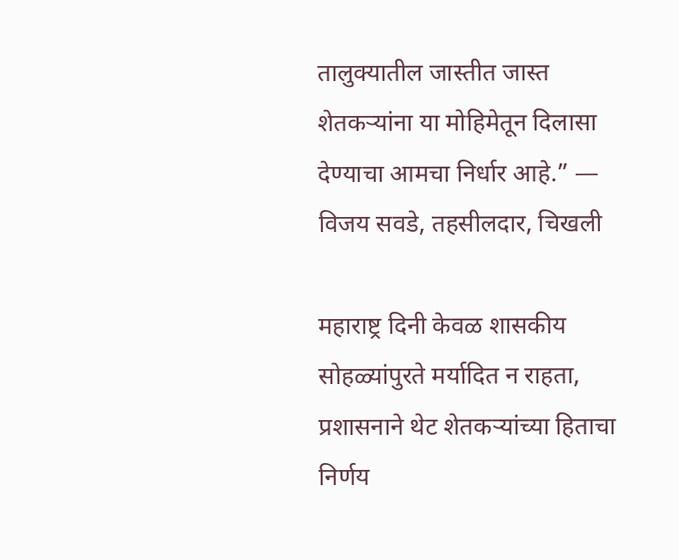तालुक्यातील जास्तीत जास्त शेतकऱ्यांना या मोहिमेतून दिलासा देण्याचा आमचा निर्धार आहे.” — विजय सवडे, तहसीलदार, चिखली

महाराष्ट्र दिनी केवळ शासकीय सोहळ्यांपुरते मर्यादित न राहता, प्रशासनाने थेट शेतकऱ्यांच्या हिताचा निर्णय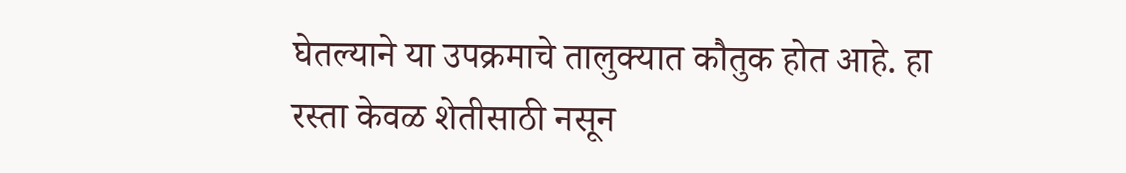घेतल्याने या उपक्रमाचे तालुक्यात कौतुक होत आहे. हा रस्ता केवळ शेतीसाठी नसून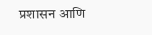प्रशासन आणि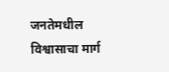जनतेमधील विश्वासाचा मार्ग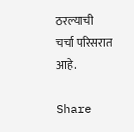ठरल्याची चर्चा परिसरात आहे.

Share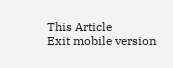This Article
Exit mobile version